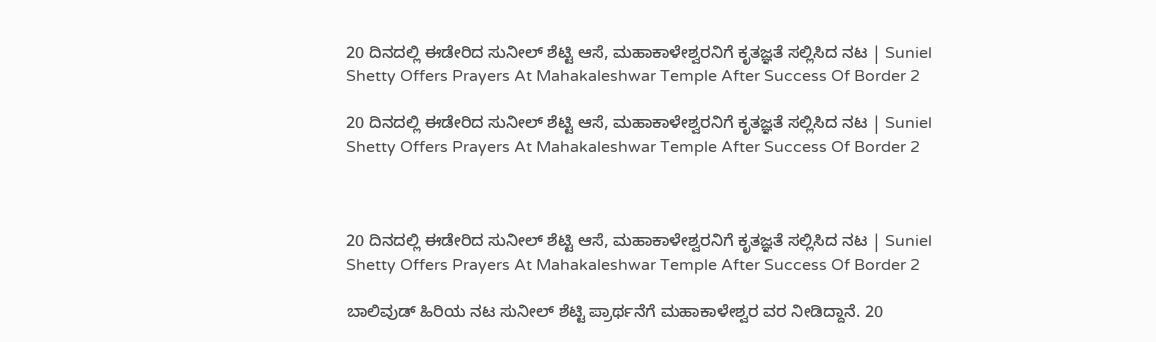20 ದಿನದಲ್ಲಿ ಈಡೇರಿದ ಸುನೀಲ್ ಶೆಟ್ಟಿ ಆಸೆ, ಮಹಾಕಾಳೇಶ್ವರನಿಗೆ ಕೃತಜ್ಞತೆ ಸಲ್ಲಿಸಿದ ನಟ | Suniel Shetty Offers Prayers At Mahakaleshwar Temple After Success Of Border 2

20 ದಿನದಲ್ಲಿ ಈಡೇರಿದ ಸುನೀಲ್ ಶೆಟ್ಟಿ ಆಸೆ, ಮಹಾಕಾಳೇಶ್ವರನಿಗೆ ಕೃತಜ್ಞತೆ ಸಲ್ಲಿಸಿದ ನಟ | Suniel Shetty Offers Prayers At Mahakaleshwar Temple After Success Of Border 2



20 ದಿನದಲ್ಲಿ ಈಡೇರಿದ ಸುನೀಲ್ ಶೆಟ್ಟಿ ಆಸೆ, ಮಹಾಕಾಳೇಶ್ವರನಿಗೆ ಕೃತಜ್ಞತೆ ಸಲ್ಲಿಸಿದ ನಟ | Suniel Shetty Offers Prayers At Mahakaleshwar Temple After Success Of Border 2

ಬಾಲಿವುಡ್ ಹಿರಿಯ ನಟ ಸುನೀಲ್ ಶೆಟ್ಟಿ ಪ್ರಾರ್ಥನೆಗೆ ಮಹಾಕಾಳೇಶ್ವರ ವರ ನೀಡಿದ್ದಾನೆ. 20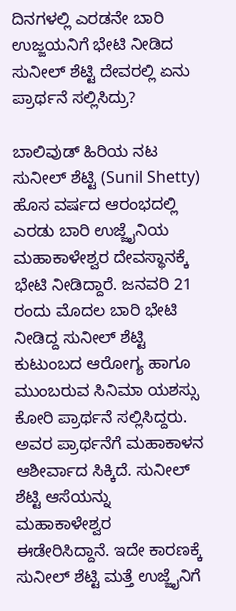ದಿನಗಳಲ್ಲಿ ಎರಡನೇ ಬಾರಿ ಉಜ್ಜಯನಿಗೆ ಭೇಟಿ ನೀಡಿದ ಸುನೀಲ್ ಶೆಟ್ಟಿ ದೇವರಲ್ಲಿ ಏನು ಪ್ರಾರ್ಥನೆ ಸಲ್ಲಿಸಿದ್ರು?

ಬಾಲಿವುಡ್ ಹಿರಿಯ ನಟ ಸುನೀಲ್ ಶೆಟ್ಟಿ (Sunil Shetty) ಹೊಸ ವರ್ಷದ ಆರಂಭದಲ್ಲಿ ಎರಡು ಬಾರಿ ಉಜ್ಜೈನಿಯ ಮಹಾಕಾಳೇಶ್ವರ ದೇವಸ್ಥಾನಕ್ಕೆ ಭೇಟಿ ನೀಡಿದ್ದಾರೆ. ಜನವರಿ 21 ರಂದು ಮೊದಲ ಬಾರಿ ಭೇಟಿ ನೀಡಿದ್ದ ಸುನೀಲ್ ಶೆಟ್ಟಿ ಕುಟುಂಬದ ಆರೋಗ್ಯ ಹಾಗೂ ಮುಂಬರುವ ಸಿನಿಮಾ ಯಶಸ್ಸು ಕೋರಿ ಪ್ರಾರ್ಥನೆ ಸಲ್ಲಿಸಿದ್ದರು. ಅವರ ಪ್ರಾರ್ಥನೆಗೆ ಮಹಾಕಾಳನ ಆಶೀರ್ವಾದ ಸಿಕ್ಕಿದೆ. ಸುನೀಲ್ ಶೆಟ್ಟಿ ಆಸೆಯನ್ನು ಮಹಾಕಾಳೇಶ್ವರ ಈಡೇರಿಸಿದ್ದಾನೆ. ಇದೇ ಕಾರಣಕ್ಕೆ ಸುನೀಲ್ ಶೆಟ್ಟಿ ಮತ್ತೆ ಉಜ್ಜೈನಿಗೆ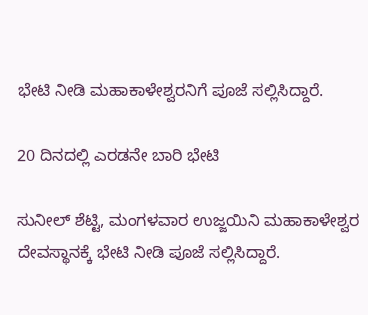ಭೇಟಿ ನೀಡಿ ಮಹಾಕಾಳೇಶ್ವರನಿಗೆ ಪೂಜೆ ಸಲ್ಲಿಸಿದ್ದಾರೆ.

20 ದಿನದಲ್ಲಿ ಎರಡನೇ ಬಾರಿ ಭೇಟಿ

ಸುನೀಲ್ ಶೆಟ್ಟಿ, ಮಂಗಳವಾರ ಉಜ್ಜಯಿನಿ ಮಹಾಕಾಳೇಶ್ವರ ದೇವಸ್ಥಾನಕ್ಕೆ ಭೇಟಿ ನೀಡಿ ಪೂಜೆ ಸಲ್ಲಿಸಿದ್ದಾರೆ.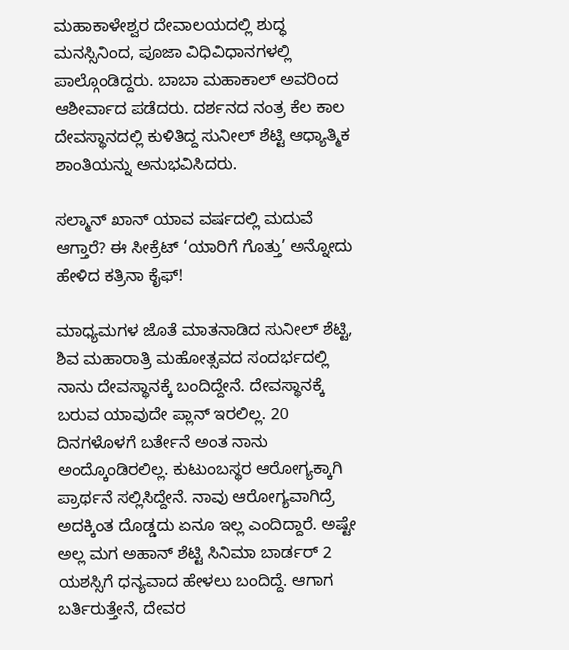ಮಹಾಕಾಳೇಶ್ವರ ದೇವಾಲಯದಲ್ಲಿ ಶುದ್ಧ ಮನಸ್ಸಿನಿಂದ, ಪೂಜಾ ವಿಧಿವಿಧಾನಗಳಲ್ಲಿ ಪಾಲ್ಗೊಂಡಿದ್ದರು. ಬಾಬಾ ಮಹಾಕಾಲ್ ಅವರಿಂದ ಆಶೀರ್ವಾದ ಪಡೆದರು. ದರ್ಶನದ ನಂತ್ರ ಕೆಲ ಕಾಲ ದೇವಸ್ಥಾನದಲ್ಲಿ ಕುಳಿತಿದ್ದ ಸುನೀಲ್ ಶೆಟ್ಟಿ ಆಧ್ಯಾತ್ಮಿಕ ಶಾಂತಿಯನ್ನು ಅನುಭವಿಸಿದರು.

ಸಲ್ಮಾನ್ ಖಾನ್ ಯಾವ ವರ್ಷದಲ್ಲಿ ಮದುವೆ ಆಗ್ತಾರೆ? ಈ ಸೀಕ್ರೆಟ್ ‘ಯಾರಿಗೆ ಗೊತ್ತು’ ಅನ್ನೋದು ಹೇಳಿದ ಕತ್ರಿನಾ ಕೈಫ್!

ಮಾಧ್ಯಮಗಳ ಜೊತೆ ಮಾತನಾಡಿದ ಸುನೀಲ್ ಶೆಟ್ಟಿ, ಶಿವ ಮಹಾರಾತ್ರಿ ಮಹೋತ್ಸವದ ಸಂದರ್ಭದಲ್ಲಿ ನಾನು ದೇವಸ್ಥಾನಕ್ಕೆ ಬಂದಿದ್ದೇನೆ. ದೇವಸ್ಥಾನಕ್ಕೆ ಬರುವ ಯಾವುದೇ ಪ್ಲಾನ್ ಇರಲಿಲ್ಲ. 20 ದಿನಗಳೊಳಗೆ ಬರ್ತೇನೆ ಅಂತ ನಾನು ಅಂದ್ಕೊಂಡಿರಲಿಲ್ಲ. ಕುಟುಂಬಸ್ಥರ ಆರೋಗ್ಯಕ್ಕಾಗಿ ಪ್ರಾರ್ಥನೆ ಸಲ್ಲಿಸಿದ್ದೇನೆ. ನಾವು ಆರೋಗ್ಯವಾಗಿದ್ರೆ ಅದಕ್ಕಿಂತ ದೊಡ್ಡದು ಏನೂ ಇಲ್ಲ ಎಂದಿದ್ದಾರೆ. ಅಷ್ಟೇ ಅಲ್ಲ ಮಗ ಅಹಾನ್ ಶೆಟ್ಟಿ ಸಿನಿಮಾ ಬಾರ್ಡರ್ 2 ಯಶಸ್ಸಿಗೆ ಧನ್ಯವಾದ ಹೇಳಲು ಬಂದಿದ್ದೆ. ಆಗಾಗ ಬರ್ತಿರುತ್ತೇನೆ, ದೇವರ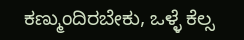ಕಣ್ಮುಂದಿರಬೇಕು, ಒಳ್ಳೆ ಕೆಲ್ಸ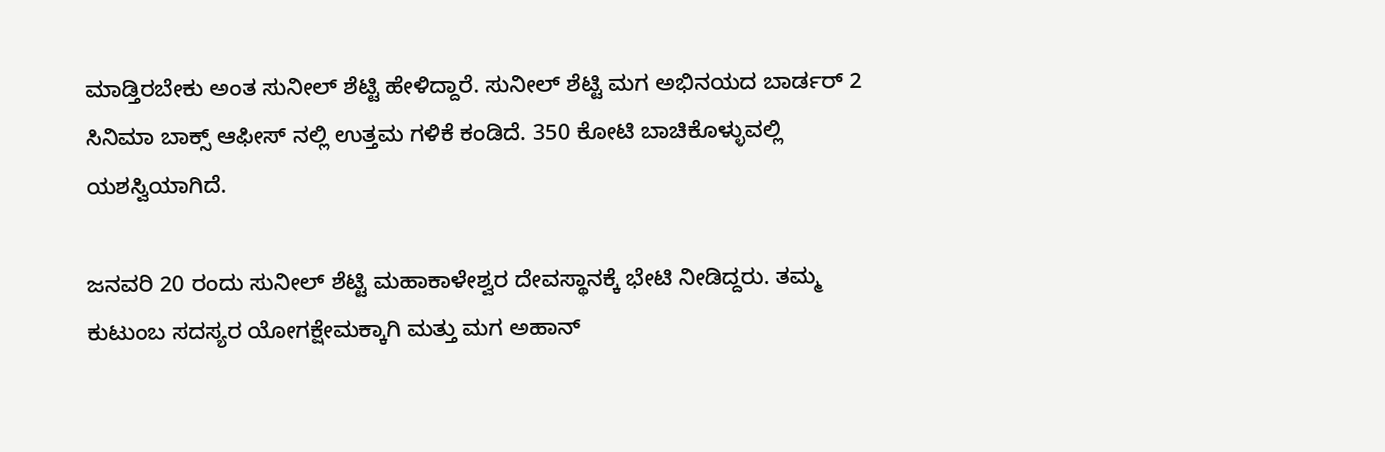ಮಾಡ್ತಿರಬೇಕು ಅಂತ ಸುನೀಲ್ ಶೆಟ್ಟಿ ಹೇಳಿದ್ದಾರೆ. ಸುನೀಲ್ ಶೆಟ್ಟಿ ಮಗ ಅಭಿನಯದ ಬಾರ್ಡರ್ 2 ಸಿನಿಮಾ ಬಾಕ್ಸ್ ಆಫೀಸ್ ನಲ್ಲಿ ಉತ್ತಮ ಗಳಿಕೆ ಕಂಡಿದೆ. 350 ಕೋಟಿ ಬಾಚಿಕೊಳ್ಳುವಲ್ಲಿ ಯಶಸ್ವಿಯಾಗಿದೆ.

ಜನವರಿ 20 ರಂದು ಸುನೀಲ್ ಶೆಟ್ಟಿ ಮಹಾಕಾಳೇಶ್ವರ ದೇವಸ್ಥಾನಕ್ಕೆ ಭೇಟಿ ನೀಡಿದ್ದರು. ತಮ್ಮ ಕುಟುಂಬ ಸದಸ್ಯರ ಯೋಗಕ್ಷೇಮಕ್ಕಾಗಿ ಮತ್ತು ಮಗ ಅಹಾನ್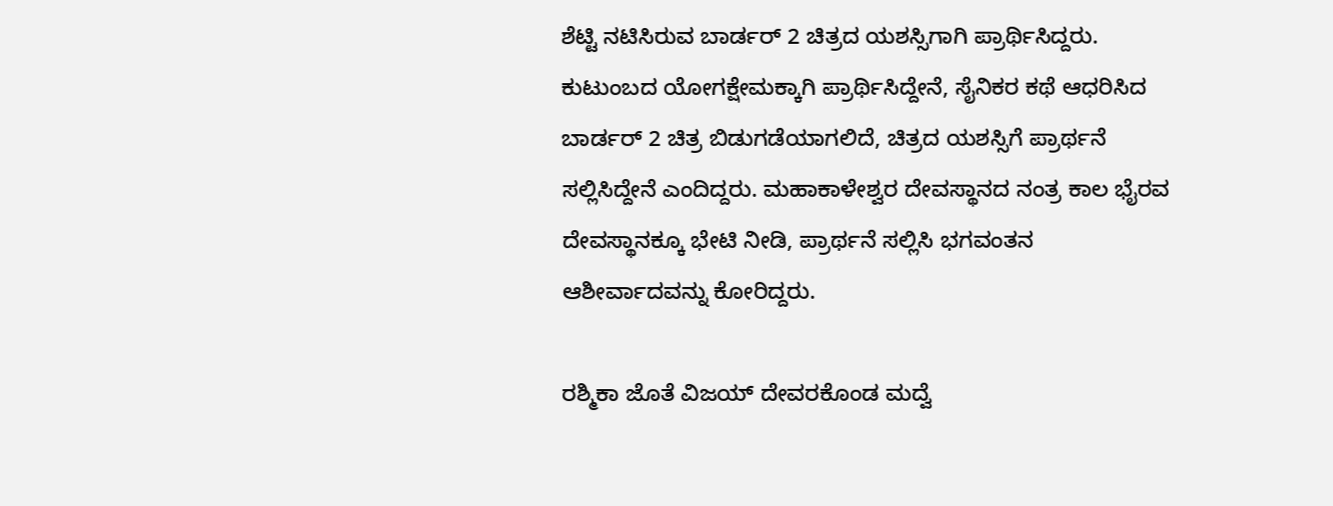ಶೆಟ್ಟಿ ನಟಿಸಿರುವ ಬಾರ್ಡರ್ 2 ಚಿತ್ರದ ಯಶಸ್ಸಿಗಾಗಿ ಪ್ರಾರ್ಥಿಸಿದ್ದರು. ಕುಟುಂಬದ ಯೋಗಕ್ಷೇಮಕ್ಕಾಗಿ ಪ್ರಾರ್ಥಿಸಿದ್ದೇನೆ, ಸೈನಿಕರ ಕಥೆ ಆಧರಿಸಿದ ಬಾರ್ಡರ್ 2 ಚಿತ್ರ ಬಿಡುಗಡೆಯಾಗಲಿದೆ, ಚಿತ್ರದ ಯಶಸ್ಸಿಗೆ ಪ್ರಾರ್ಥನೆ ಸಲ್ಲಿಸಿದ್ದೇನೆ ಎಂದಿದ್ದರು. ಮಹಾಕಾಳೇಶ್ವರ ದೇವಸ್ಥಾನದ ನಂತ್ರ ಕಾಲ ಭೈರವ ದೇವಸ್ಥಾನಕ್ಕೂ ಭೇಟಿ ನೀಡಿ, ಪ್ರಾರ್ಥನೆ ಸಲ್ಲಿಸಿ ಭಗವಂತನ ಆಶೀರ್ವಾದವನ್ನು ಕೋರಿದ್ದರು.

ರಶ್ಮಿಕಾ ಜೊತೆ ವಿಜಯ್ ದೇವರಕೊಂಡ ಮದ್ವೆ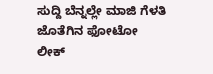ಸುದ್ದಿ ಬೆನ್ನಲ್ಲೇ ಮಾಜಿ ಗೆಳತಿ ಜೊತೆಗಿನ ಫೋಟೋ ಲೀಕ್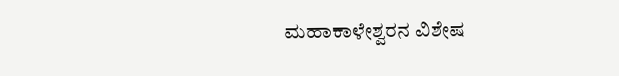ಮಹಾಕಾಳೇಶ್ವರನ ವಿಶೇಷ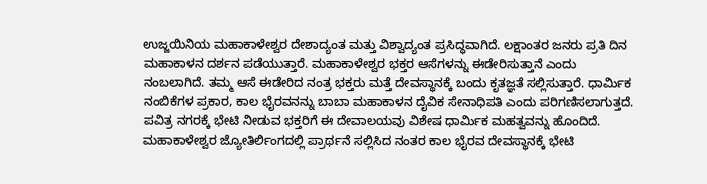ಉಜ್ಜಯಿನಿಯ ಮಹಾಕಾಳೇಶ್ವರ ದೇಶಾದ್ಯಂತ ಮತ್ತು ವಿಶ್ವಾದ್ಯಂತ ಪ್ರಸಿದ್ಧವಾಗಿದೆ. ಲಕ್ಷಾಂತರ ಜನರು ಪ್ರತಿ ದಿನ ಮಹಾಕಾಳನ ದರ್ಶನ ಪಡೆಯುತ್ತಾರೆ. ಮಹಾಕಾಳೇಶ್ವರ ಭಕ್ತರ ಆಸೆಗಳನ್ನು ಈಡೇರಿಸುತ್ತಾನೆ ಎಂದು ನಂಬಲಾಗಿದೆ. ತಮ್ಮ ಆಸೆ ಈಡೇರಿದ ನಂತ್ರ ಭಕ್ತರು ಮತ್ತೆ ದೇವಸ್ಥಾನಕ್ಕೆ ಬಂದು ಕೃತಜ್ಞತೆ ಸಲ್ಲಿಸುತ್ತಾರೆ. ಧಾರ್ಮಿಕ ನಂಬಿಕೆಗಳ ಪ್ರಕಾರ, ಕಾಲ ಭೈರವನನ್ನು ಬಾಬಾ ಮಹಾಕಾಳನ ದೈವಿಕ ಸೇನಾಧಿಪತಿ ಎಂದು ಪರಿಗಣಿಸಲಾಗುತ್ತದೆ. ಪವಿತ್ರ ನಗರಕ್ಕೆ ಭೇಟಿ ನೀಡುವ ಭಕ್ತರಿಗೆ ಈ ದೇವಾಲಯವು ವಿಶೇಷ ಧಾರ್ಮಿಕ ಮಹತ್ವವನ್ನು ಹೊಂದಿದೆ. ಮಹಾಕಾಳೇಶ್ವರ ಜ್ಯೋತಿರ್ಲಿಂಗದಲ್ಲಿ ಪ್ರಾರ್ಥನೆ ಸಲ್ಲಿಸಿದ ನಂತರ ಕಾಲ ಭೈರವ ದೇವಸ್ಥಾನಕ್ಕೆ ಭೇಟಿ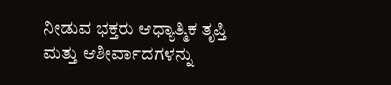ನೀಡುವ ಭಕ್ತರು ಆಧ್ಯಾತ್ಮಿಕ ತೃಪ್ತಿ ಮತ್ತು ಆಶೀರ್ವಾದಗಳನ್ನು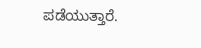ಪಡೆಯುತ್ತಾರೆ.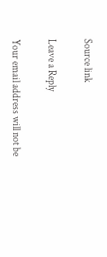Source link

Leave a Reply

Your email address will not be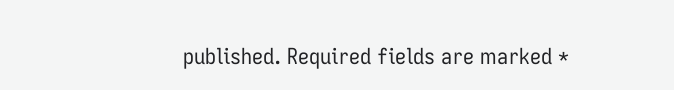published. Required fields are marked *